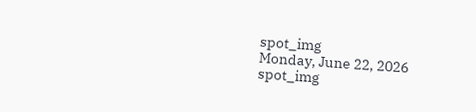spot_img
Monday, June 22, 2026
spot_img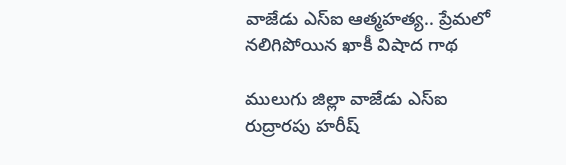వాజేడు ఎస్ఐ ఆత్మహత్య.. ప్రేమలో నలిగిపోయిన ఖాకీ విషాద గాథ

ములుగు జిల్లా వాజేడు ఎస్ఐ రుద్రారపు హరీష్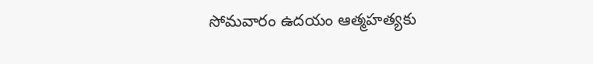సోమవారం ఉదయం ఆత్మహత్యకు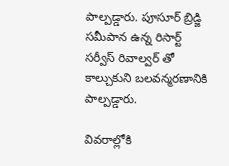పాల్పడ్డారు. పూసూర్ బ్రిడ్జి సమీపాన ఉన్న రిసార్ట్ సర్వీస్ రివాల్వర్ తో కాల్చుకుని బలవన్మరణానికి పాల్పడ్డారు.

వివరాల్లోకి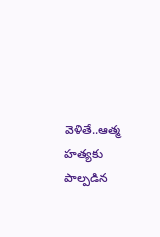వెళితే..ఆత్మ హత్యకు పాల్పడిన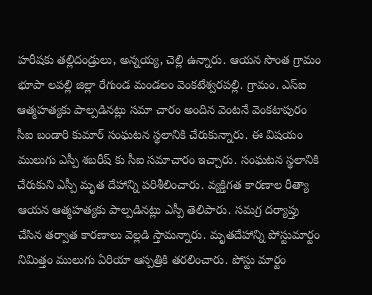హరీషకు తల్లిదండ్రులు, అన్నయ్య, చెల్లి ఉన్నారు. ఆయన సొంత గ్రామం భూపా లపల్లి జిల్లా రేగుండ మండలం వెంకటేశ్వరపల్లి. గ్రామం. ఎస్ఐ ఆత్మహత్యకు పాల్పడినట్లు సమా చారం అందిన వెంటనే వెంకటాపురం సీఐ బండారి కుమార్ సంఘటన స్థలానికి చేరుకున్నారు. ఈ విషయం ములుగు ఎస్పీ శబరీష్ కు సీఐ సమాచారం ఇచ్చారు. సంఘటన స్థలానికి చేరుకుని ఎస్పీ మృత దేహాన్ని పరిశీలించారు. వ్యక్తిగత కారణాల రీత్యా ఆయన ఆత్మహత్యకు పాల్పడినట్లు ఎస్పీ తెలిపారు. సమగ్ర దర్యాప్తు చేసిన తర్వాత కారణాలు వెల్లడి స్తామన్నారు. మృతదేహాన్ని పోస్టుమార్టం నిమిత్తం ములుగు ఏరియా ఆస్పత్రికి తరలించారు. పోస్టు మార్టం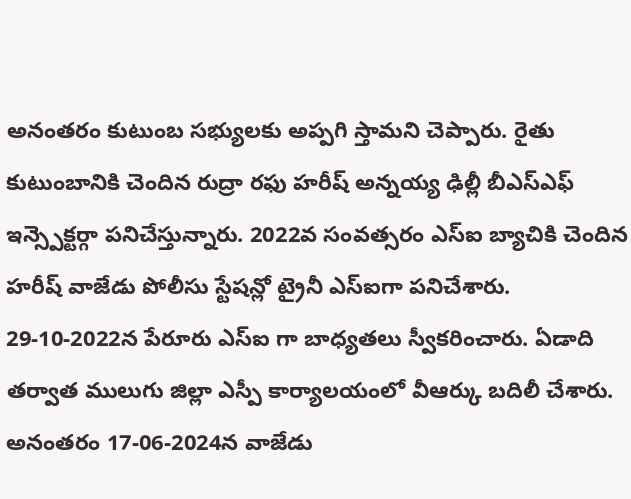అనంతరం కుటుంబ సభ్యులకు అప్పగి స్తామని చెప్పారు. రైతు కుటుంబానికి చెందిన రుద్రా రఫు హరీష్ అన్నయ్య ఢిల్లీ బీఎస్ఎఫ్ ఇన్స్పెక్టర్గా పనిచేస్తున్నారు. 2022వ సంవత్సరం ఎస్ఐ బ్యాచికి చెందిన హరీష్ వాజేడు పోలీసు స్టేషన్లో ట్రైనీ ఎస్ఐగా పనిచేశారు. 29-10-2022న పేరూరు ఎస్ఐ గా బాధ్యతలు స్వీకరించారు. ఏడాది తర్వాత ములుగు జిల్లా ఎస్పీ కార్యాలయంలో వీఆర్కు బదిలీ చేశారు. అనంతరం 17-06-2024న వాజేడు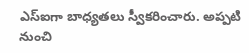ఎస్ఐగా బాధ్యతలు స్వీకరించారు. అప్పటి నుంచి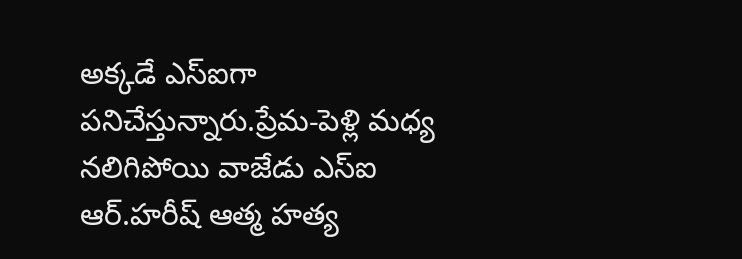అక్కడే ఎస్ఐగా పనిచేస్తున్నారు.ప్రేమ-పెళ్లి మధ్య నలిగిపోయి వాజేడు ఎస్ఐ ఆర్.హరీష్ ఆత్మ హత్య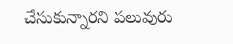చేసుకున్నారని పలువురు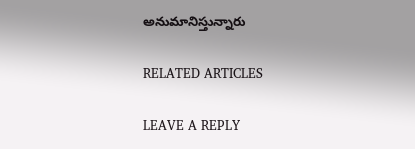అనుమానిస్తున్నారు

RELATED ARTICLES

LEAVE A REPLY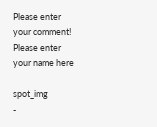Please enter your comment!
Please enter your name here

spot_img
-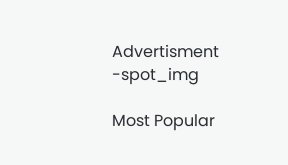Advertisment -spot_img

Most Popular